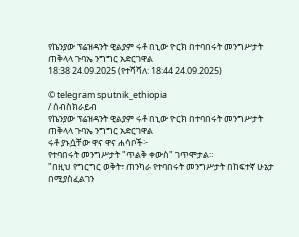የኬንያው ፕሬዝዳንት ዊልያም ሩቶ በኒው ዮርክ በተባበሩት መንግሥታት ጠቅላላ ጉባኤ ንግግር አድርገዋል
18:38 24.09.2025 (የተሻሻለ: 18:44 24.09.2025)

© telegram sputnik_ethiopia
/ ሰብስክራይብ
የኬንያው ፕሬዝዳንት ዊልያም ሩቶ በኒው ዮርክ በተባበሩት መንግሥታት ጠቅላላ ጉባኤ ንግግር አድርገዋል
ሩቶ ያኑሷቸው ዋና ዋና ሐሳቦች፦
የተባበሩት መንግሥታት "ጥልቅ ቀውስ" ገጥሞታል።
"በዚህ የግርግር ወቅት፣ ጠንካራ የተባበሩት መንግሥታት በከፍተኛ ሁኔታ በሚያስፈልገን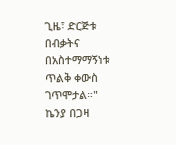ጊዜ፣ ድርጅቱ በብቃትና በአስተማማኝነቱ ጥልቅ ቀውስ ገጥሞታል።"
ኬንያ በጋዛ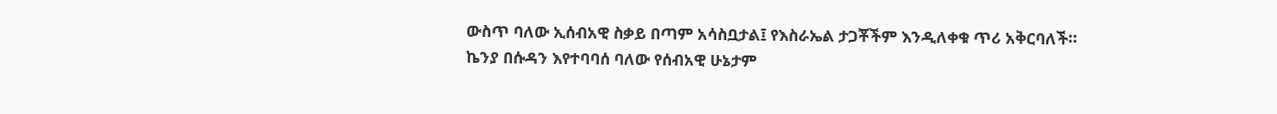ውስጥ ባለው ኢሰብአዊ ስቃይ በጣም አሳስቧታል፤ የእስራኤል ታጋቾችም እንዲለቀቁ ጥሪ አቅርባለች።
ኬንያ በሱዳን እየተባባሰ ባለው የሰብአዊ ሁኔታም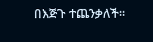በእጅጉ ተጨንቃለች።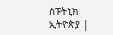ስፑትኒክ ኢትዮጵያ |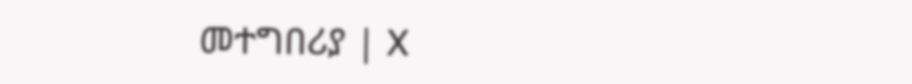መተግበሪያ | X